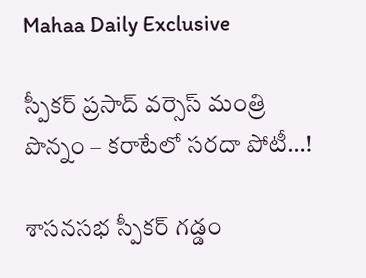Mahaa Daily Exclusive

స్పీకర్ ప్రసాద్ వర్సెస్ మంత్రి పొన్నం – కరాటేలో సరదా పోటీ…!

శాసనసభ స్పీకర్ గడ్డం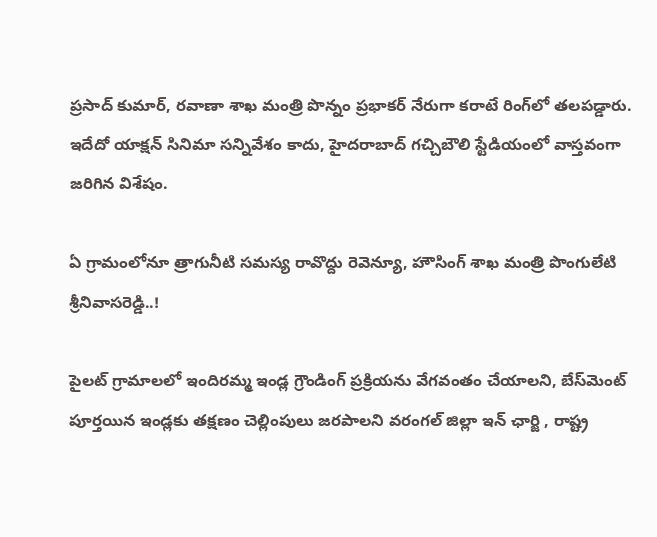ప్రసాద్ కుమార్, రవాణా శాఖ మంత్రి పొన్నం ప్రభాకర్ నేరుగా కరాటే రింగ్‌లో తలపడ్డారు. ఇదేదో యాక్షన్ సినిమా సన్నివేశం కాదు, హైదరాబాద్ గచ్చిబౌలి స్టేడియంలో వాస్తవంగా జరిగిన విశేషం.

ఏ గ్రామంలోనూ త్రాగునీటి స‌మ‌స్య రావొద్దు రెవెన్యూ, హౌసింగ్‌ శాఖ మంత్రి పొంగులేటి శ్రీ‌నివాస‌రెడ్డి..!

పైల‌ట్ గ్రామాల‌లో ఇందిర‌మ్మ ఇండ్ల గ్రౌండింగ్ ప్ర‌క్రియ‌ను వేగ‌వంతం చేయాల‌ని, బేస్‌మెంట్ పూర్త‌యిన ఇండ్ల‌కు త‌క్ష‌ణం చెల్లింపులు జ‌ర‌పాల‌ని వ‌రంగ‌ల్ జిల్లా ఇన్ ఛార్జి , రాష్ట్ర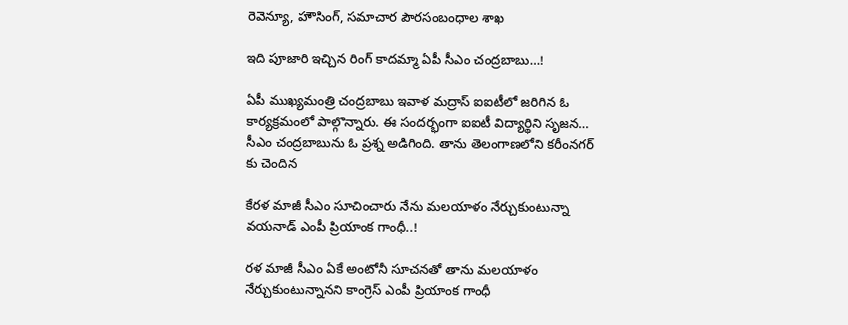రెవెన్యూ, హౌసింగ్‌, స‌మాచార పౌర‌సంబంధాల శాఖ

ఇది పూజారి ఇచ్చిన రింగ్ కాదమ్మా ఏపీ సీఎం చంద్రబాబు…!

ఏపీ ముఖ్యమంత్రి చంద్రబాబు ఇవాళ మద్రాస్ ఐఐటీలో జరిగిన ఓ కార్యక్రమంలో పాల్గొన్నారు. ఈ సందర్భంగా ఐఐటీ విద్యార్థిని సృజన… సీఎం చంద్రబాబును ఓ ప్రశ్న అడిగింది. తాను తెలంగాణలోని కరీంనగర్ కు చెందిన

కేరళ మాజీ సీఎం సూచించారు నేను మలయాళం నేర్చుకుంటున్నా వయనాడ్ ఎంపీ ప్రియాంక గాంధీ..!

రళ మాజీ సీఎం ఏకే అంటోనీ సూచనతో తాను మలయాళం నేర్చుకుంటున్నానని కాంగ్రెస్ ఎంపీ ప్రియాంక గాంధీ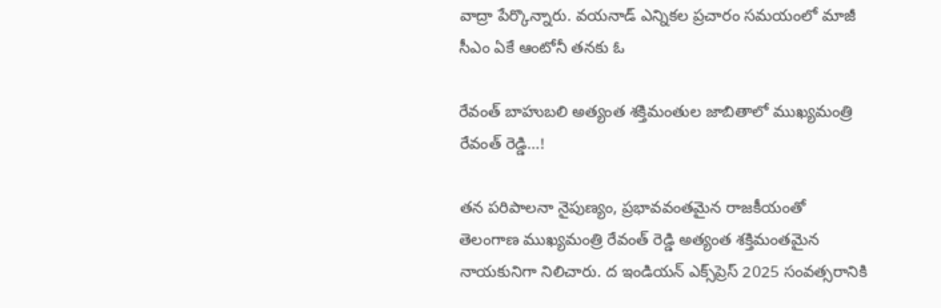వాద్రా పేర్కొన్నారు. వయనాడ్‌ ఎన్నికల ప్రచారం సమయంలో మాజీ సీఎం ఏకే ఆంటోనీ తనకు ఓ

రేవంత్ బాహుబలి అత్యంత శ‌క్తిమంతుల జాబితాలో ముఖ్య‌మంత్రి రేవంత్ రెడ్డి…!

త‌న ప‌రిపాల‌నా నైపుణ్యం, ప్ర‌భావవంత‌మైన రాజ‌కీయంతో తెలంగాణ ముఖ్య‌మంత్రి రేవంత్ రెడ్డి అత్యంత శ‌క్తిమంత‌మైన నాయ‌కునిగా నిలిచారు. ద ఇండియ‌న్ ఎక్స్‌ప్రెస్‌ 2025 సంవ‌త్స‌రానికి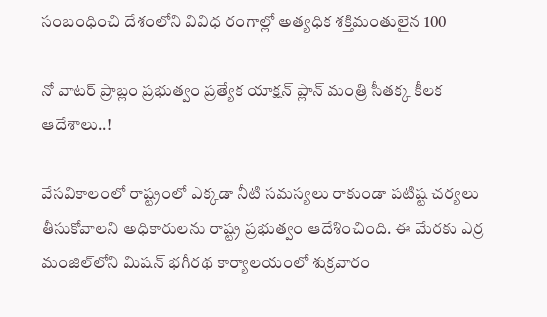సంబంధించి దేశంలోని వివిధ రంగాల్లో అత్య‌ధిక శ‌క్తిమంతులైన 100

నో వాటర్ ప్రాబ్లం ప్రభుత్వం ప్రత్యేక యాక్షన్ ప్లాన్ మంత్రి సీతక్క కీలక ఆదేశాలు..!

వేసవికాలంలో రాష్ట్రంలో ఎక్కడా నీటి సమస్యలు రాకుండా పటిష్ట చర్యలు తీసుకోవాలని అధికారులను రాష్ట్ర ప్రభుత్వం ఆదేశించింది. ఈ మేరకు ఎర్ర మంజిల్‌లోని మిషన్ భగీరథ కార్యాలయంలో శుక్రవారం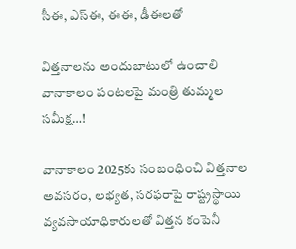సీఈ, ఎస్ఈ, ఈఈ, డీఈలతో

విత్తనాలను అందుబాటులో ఉంచాలి వానాకాలం పంటలపై మంత్రి తుమ్మల సమీక్ష…!

వానాకాలం 2025కు సంబంధించి విత్తనాల అవసరం, లభ్యత, సరఫరాపై రాష్ట్రస్థాయి వ్యవసాయాధికారులతో విత్తన కంపెనీ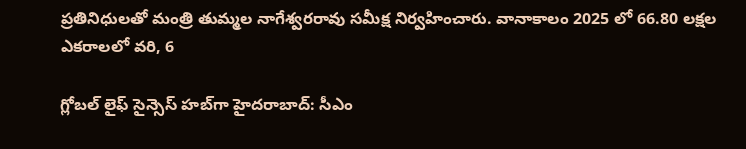ప్రతినిధులతో మంత్రి తుమ్మల నాగేశ్వరరావు సమీక్ష నిర్వహించారు. వానాకాలం 2025 లో 66.80 లక్షల ఎకరాలలో వరి, 6

గ్లోబల్ లైఫ్ సైన్సెస్ హబ్‌గా హైదరాబాద్: సీఎం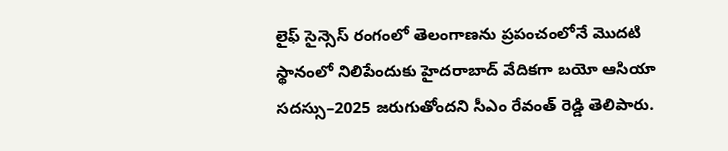లైఫ్ సైన్సెస్ రంగంలో తెలంగాణను ప్రపంచంలోనే మొదటి స్థానంలో నిలిపేందుకు హైదరాబాద్ వేదికగా బయో ఆసియా సదస్సు–2025 జరుగుతోందని సీఎం రేవంత్ రెడ్డి తెలిపారు.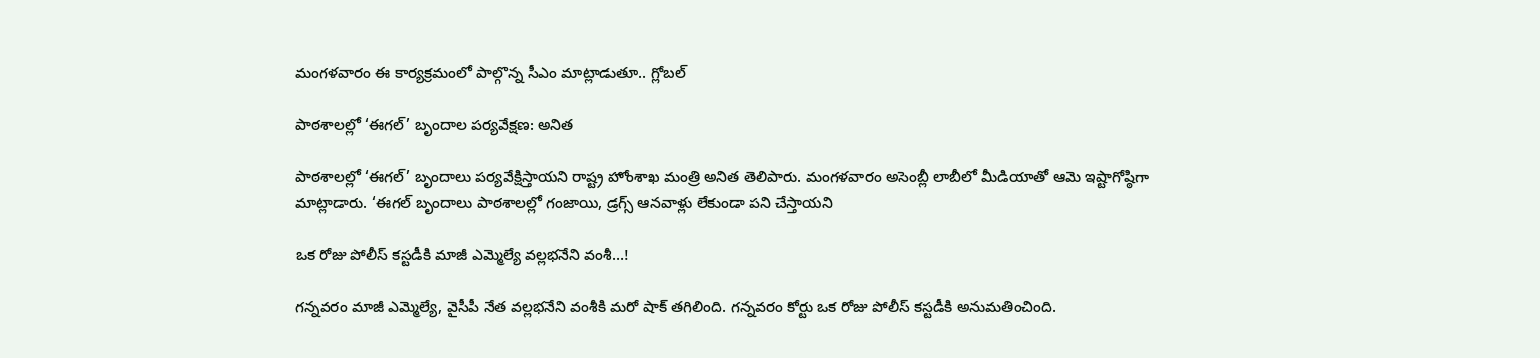మంగళవారం ఈ కార్యక్రమంలో పాల్గొన్న సీఎం మాట్లాడుతూ.. గ్లోబల్

పాఠశాలల్లో ‘ఈగల్’ బృందాల పర్యవేక్షణ: అనిత

పాఠశాలల్లో ‘ఈగల్’ బృందాలు పర్యవేక్షిస్తాయని రాష్ట్ర హోంశాఖ మంత్రి అనిత తెలిపారు. మంగళవారం అసెంబ్లీ లాబీలో మీడియాతో ఆమె ఇష్టాగోష్ఠిగా మాట్లాడారు. ‘ఈగల్ బృందాలు పాఠశాలల్లో గంజాయి, డ్రగ్స్ ఆనవాళ్లు లేకుండా పని చేస్తాయని

ఒక రోజు పోలీస్‌ కస్టడీకి మాజీ ఎమ్మెల్యే వల్లభనేని వంశీ…!

గన్నవరం మాజీ ఎమ్మెల్యే, వైసీపీ నేత వల్లభనేని వంశీకి మరో షాక్ తగిలింది. గన్నవరం కోర్టు ఒక రోజు పోలీస్‌ కస్టడీకి అనుమతించింది.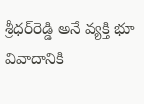శ్రీధర్‌రెడ్డి అనే వ్యక్తి భూ వివాదానికి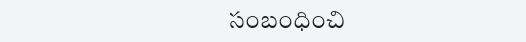సంబంధించి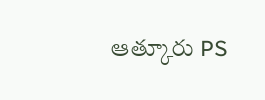ఆత్కూరు PS